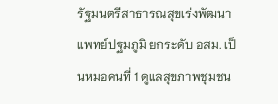รัฐมนตรีสาธารณสุขเร่งพัฒนาแพทย์ปฐมภูมิ ยกระดับ อสม. เป็นหมอคนที่ 1 ดูแลสุขภาพชุมชน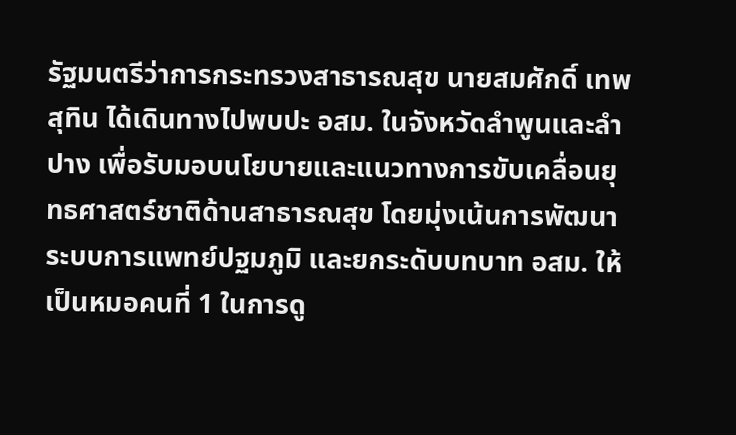รัฐมนตรีว่าการกระทรวงสาธารณสุข นายสมศักดิ์ เทพสุทิน ได้เดินทางไปพบปะ อสม. ในจังหวัดลำพูนและลำปาง เพื่อรับมอบนโยบายและแนวทางการขับเคลื่อนยุทธศาสตร์ชาติด้านสาธารณสุข โดยมุ่งเน้นการพัฒนาระบบการแพทย์ปฐมภูมิ และยกระดับบทบาท อสม. ให้เป็นหมอคนที่ 1 ในการดู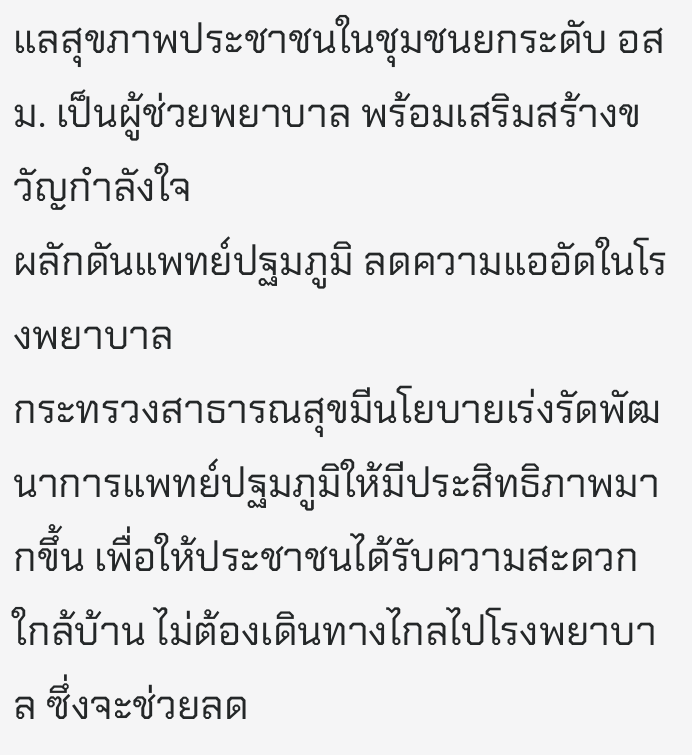แลสุขภาพประชาชนในชุมชนยกระดับ อสม. เป็นผู้ช่วยพยาบาล พร้อมเสริมสร้างขวัญกำลังใจ
ผลักดันแพทย์ปฐมภูมิ ลดความแออัดในโรงพยาบาล
กระทรวงสาธารณสุขมีนโยบายเร่งรัดพัฒนาการแพทย์ปฐมภูมิให้มีประสิทธิภาพมากขึ้น เพื่อให้ประชาชนได้รับความสะดวก ใกล้บ้าน ไม่ต้องเดินทางไกลไปโรงพยาบาล ซึ่งจะช่วยลด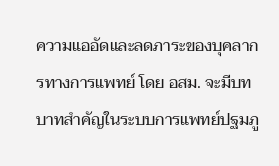ความแออัดและลดภาระของบุคลากรทางการแพทย์ โดย อสม. จะมีบทบาทสำคัญในระบบการแพทย์ปฐมภู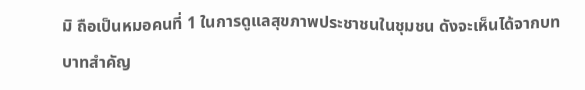มิ ถือเป็นหมอคนที่ 1 ในการดูแลสุขภาพประชาชนในชุมชน ดังจะเห็นได้จากบทบาทสำคัญ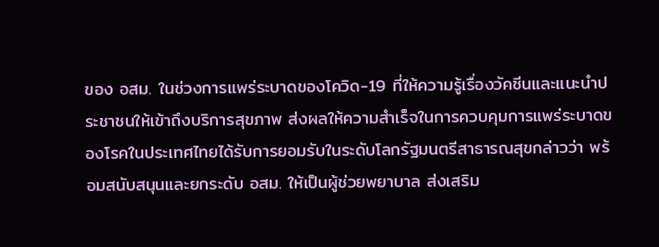ของ อสม. ในช่วงการแพร่ระบาดของโควิด-19 ที่ให้ความรู้เรื่องวัคซีนและแนะนำประชาชนให้เข้าถึงบริการสุขภาพ ส่งผลให้ความสำเร็จในการควบคุมการแพร่ระบาดของโรคในประเทศไทยได้รับการยอมรับในระดับโลกรัฐมนตรีสาธารณสุขกล่าวว่า พร้อมสนับสนุนและยกระดับ อสม. ให้เป็นผู้ช่วยพยาบาล ส่งเสริม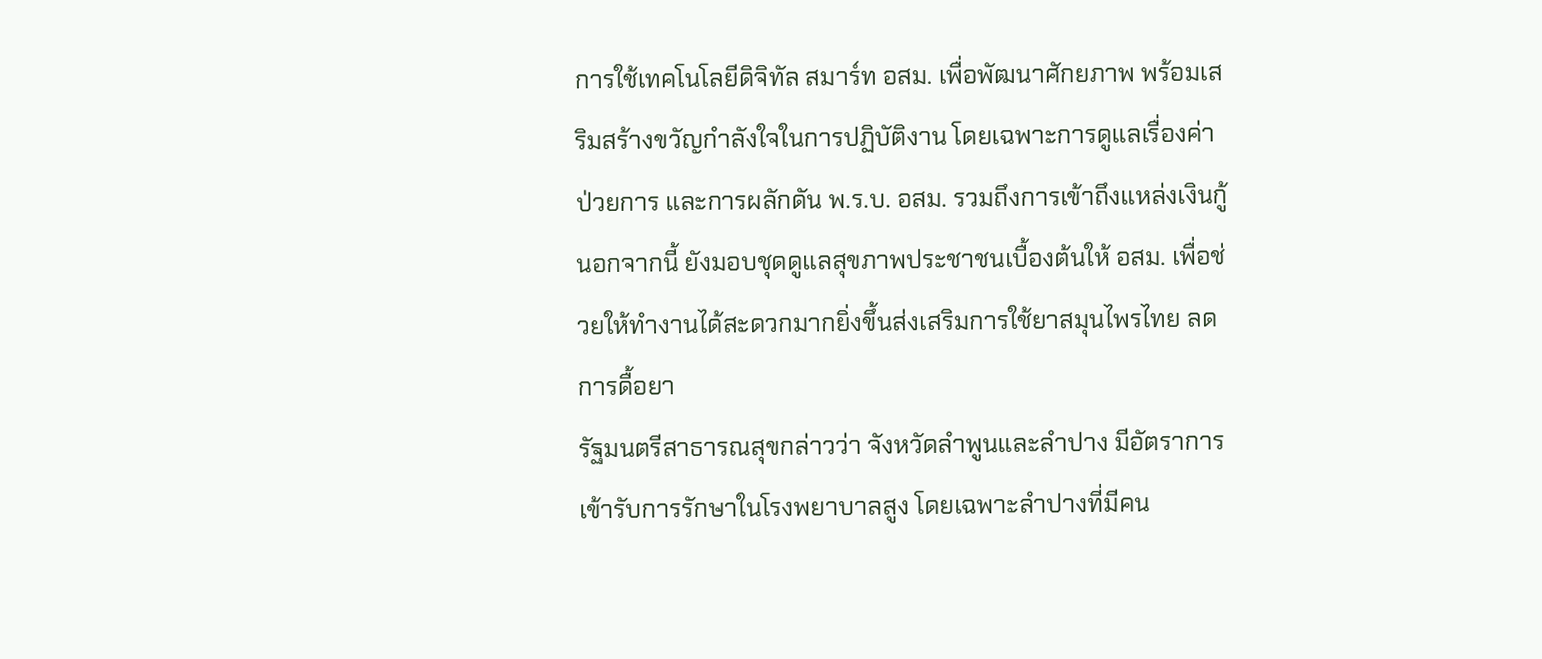การใช้เทคโนโลยีดิจิทัล สมาร์ท อสม. เพื่อพัฒนาศักยภาพ พร้อมเสริมสร้างขวัญกำลังใจในการปฏิบัติงาน โดยเฉพาะการดูแลเรื่องค่าป่วยการ และการผลักดัน พ.ร.บ. อสม. รวมถึงการเข้าถึงแหล่งเงินกู้ นอกจากนี้ ยังมอบชุดดูแลสุขภาพประชาชนเบื้องต้นให้ อสม. เพื่อช่วยให้ทำงานได้สะดวกมากยิ่งขึ้นส่งเสริมการใช้ยาสมุนไพรไทย ลดการดื้อยา
รัฐมนตรีสาธารณสุขกล่าวว่า จังหวัดลำพูนและลำปาง มีอัตราการเข้ารับการรักษาในโรงพยาบาลสูง โดยเฉพาะลำปางที่มีคน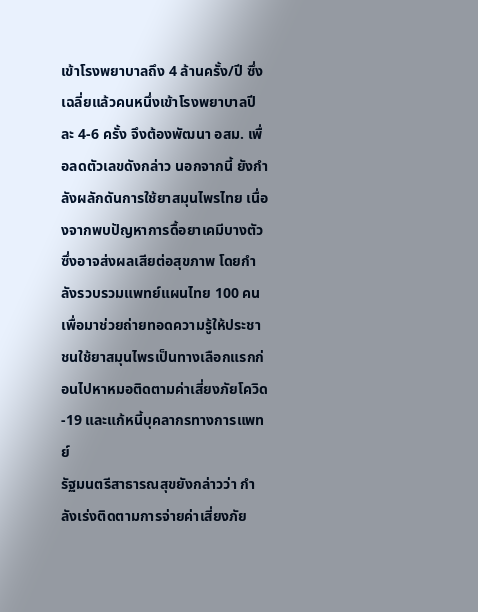เข้าโรงพยาบาลถึง 4 ล้านครั้ง/ปี ซึ่งเฉลี่ยแล้วคนหนึ่งเข้าโรงพยาบาลปีละ 4-6 ครั้ง จึงต้องพัฒนา อสม. เพื่อลดตัวเลขดังกล่าว นอกจากนี้ ยังกำลังผลักดันการใช้ยาสมุนไพรไทย เนื่องจากพบปัญหาการดื้อยาเคมีบางตัว ซึ่งอาจส่งผลเสียต่อสุขภาพ โดยกำลังรวบรวมแพทย์แผนไทย 100 คน เพื่อมาช่วยถ่ายทอดความรู้ให้ประชาชนใช้ยาสมุนไพรเป็นทางเลือกแรกก่อนไปหาหมอติดตามค่าเสี่ยงภัยโควิด-19 และแก้หนี้บุคลากรทางการแพทย์
รัฐมนตรีสาธารณสุขยังกล่าวว่า กำลังเร่งติดตามการจ่ายค่าเสี่ยงภัย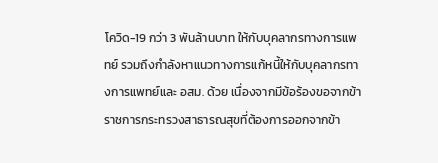โควิด-19 กว่า 3 พันล้านบาท ให้กับบุคลากรทางการแพทย์ รวมถึงกำลังหาแนวทางการแก้หนี้ให้กับบุคลากรทางการแพทย์และ อสม. ด้วย เนื่องจากมีข้อร้องขอจากข้าราชการกระทรวงสาธารณสุขที่ต้องการออกจากข้า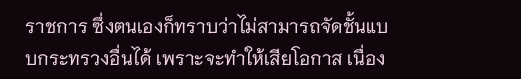ราชการ ซึ่งตนเองก็ทราบว่าไม่สามารถจัดชั้นแบบกระทรวงอื่นได้ เพราะจะทำให้เสียโอกาส เนื่อง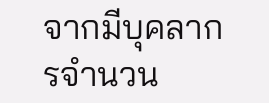จากมีบุคลากรจำนวน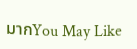มากYou May Like